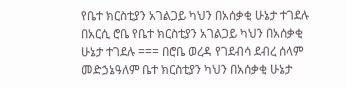የቤተ ክርስቲያን አገልጋይ ካህን በአሰቃቂ ሁኔታ ተገደሉ
በአርሲ ሮቤ የቤተ ክርስቲያን አገልጋይ ካህን በአሰቃቂ ሁኔታ ተገደሉ === በሮቤ ወረዳ የገደብሳ ደብረ ሰላም መድኃኔዓለም ቤተ ክርስቲያን ካህን በአሰቃቂ ሁኔታ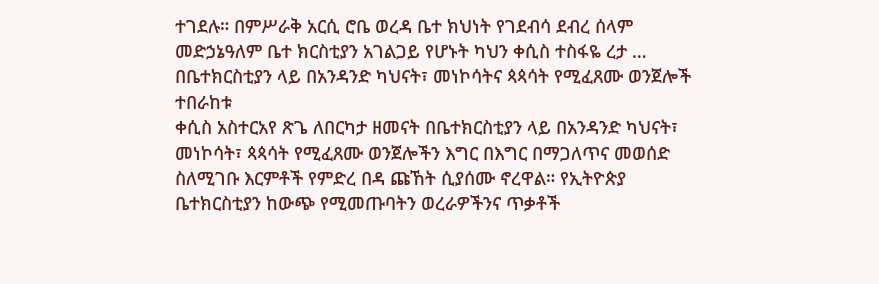ተገደሉ። በምሥራቅ አርሲ ሮቤ ወረዳ ቤተ ክህነት የገደብሳ ደብረ ሰላም መድኃኔዓለም ቤተ ክርስቲያን አገልጋይ የሆኑት ካህን ቀሲስ ተስፋዬ ረታ …
በቤተክርስቲያን ላይ በአንዳንድ ካህናት፣ መነኮሳትና ጳጳሳት የሚፈጸሙ ወንጀሎች ተበራከቱ
ቀሲስ አስተርአየ ጽጌ ለበርካታ ዘመናት በቤተክርስቲያን ላይ በአንዳንድ ካህናት፣ መነኮሳት፣ ጳጳሳት የሚፈጸሙ ወንጀሎችን እግር በእግር በማጋለጥና መወሰድ ስለሚገቡ እርምቶች የምድረ በዳ ጩኸት ሲያሰሙ ኖረዋል። የኢትዮጵያ ቤተክርስቲያን ከውጭ የሚመጡባትን ወረራዎችንና ጥቃቶች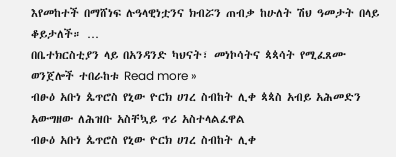እየመከተች በማሸነፍ ሉዓላዊነቷንና ክብሯን ጠብቃ ከሁለት ሽህ ዓመታት በላይ ቆይታለች። …
በቤተክርስቲያን ላይ በአንዳንድ ካህናት፣ መነኮሳትና ጳጳሳት የሚፈጸሙ ወንጀሎች ተበራከቱ Read more »
ብፁዕ አቡነ ጴጥሮስ የኒው ዮርክ ሀገረ ስብከት ሊቀ ጳጳስ አብይ አሕመድን አውግዘው ለሕዝቡ አስቸኳይ ጥሪ አስተላልፈዋል
ብፁዕ አቡነ ጴጥሮስ የኒው ዮርክ ሀገረ ስብከት ሊቀ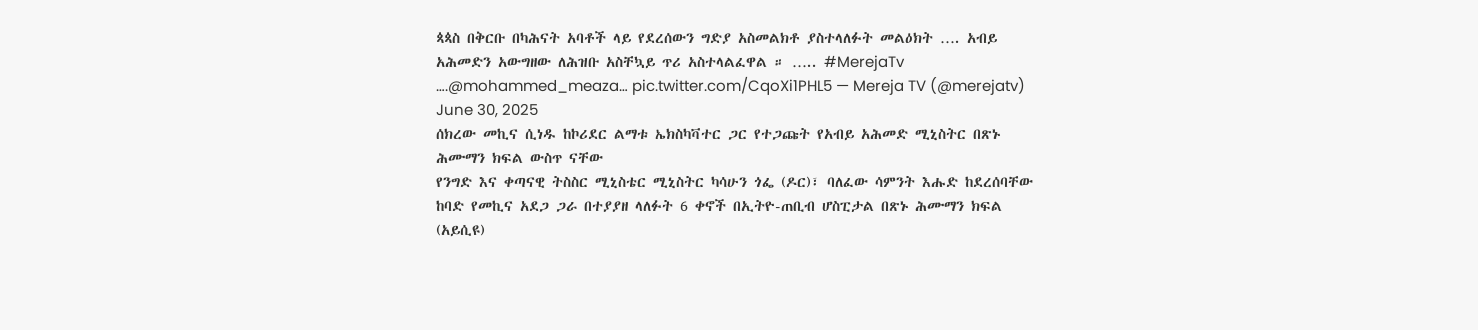ጳጳስ በቅርቡ በካሕናት አባቶች ላይ የደረሰውን ግድያ አስመልክቶ ያስተላለፉት መልዕክት …. አብይ አሕመድን አውግዘው ለሕዝቡ አስቸኳይ ጥሪ አስተላልፈዋል ። ….. #MerejaTv ….@mohammed_meaza… pic.twitter.com/CqoXi1PHL5 — Mereja TV (@merejatv) June 30, 2025
ሰክረው መኪና ሲነዱ ከኮሪደር ልማቱ ኤክስካቫተር ጋር የተጋጩት የአብይ አሕመድ ሚኒስትር በጽኑ ሕሙማን ክፍል ውስጥ ናቸው
የንግድ እና ቀጣናዊ ትስስር ሚኒስቴር ሚኒስትር ካሳሁን ጎፌ (ዶር)፣ ባለፈው ሳምንት እሑድ ከደረሰባቸው ከባድ የመኪና አደጋ ጋራ በተያያዘ ላለፉት 6 ቀኖች በኢትዮ-ጠቢብ ሆስፒታል በጽኑ ሕሙማን ክፍል (አይሲዩ)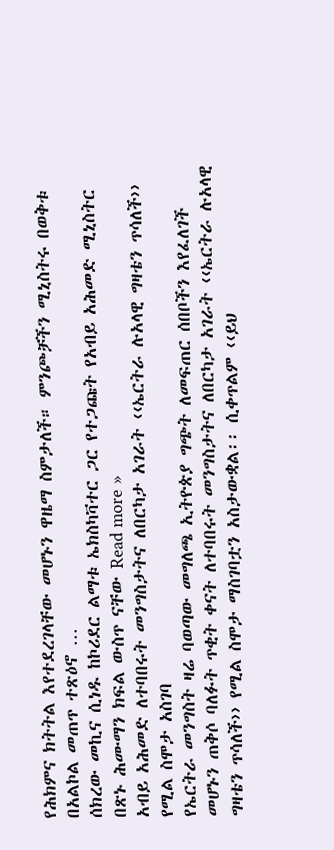የሕክምና ክትትል እየተደረገላቸው መሆኑን ዋዜማ ስምታለች። ምንጮቻችን ሚኒስትሩ በወቅቱ በአልኮል መጠጥ ተጽዕኖ …
ሰክረው መኪና ሲነዱ ከኮሪደር ልማቱ ኤክስካቫተር ጋር የተጋጩት የአብይ አሕመድ ሚኒስትር በጽኑ ሕሙማን ክፍል ውስጥ ናቸው Read more »
አብይ አሕመድ ለተባበሩት መንግስታትና ለበርካታ አገራት ‹‹ኤርትራ ሉአላዊ ግዛቴን ጥሳለች›› የሚል ስሞታ አስገባ
የኤርትራ መንግስት ዛሬ ባወጣው መግለጫ ኢትዮጵያ ግጭት ለመፍጠር ሰበቦችን እየፈለገች መሆኑን ጠቅሶ ባለፉት ጥቂት ቀናት ለተባበሩት መንግስታትና ለበርካታ አገራት ‹‹ኤርትራ ሉአላዊ ግዛቴን ጥሳለች›› የሚል ስሞታ ማስገባቷን አስታውቋል፡፡ ሲቀጥልም ‹‹ይህ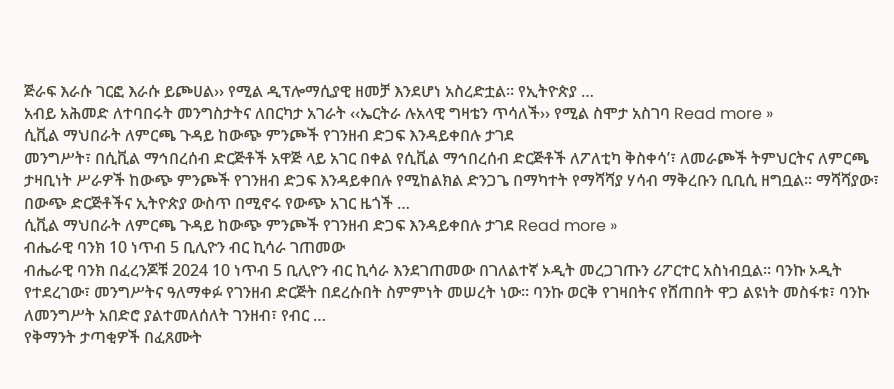ጅራፍ እራሱ ገርፎ እራሱ ይጮሀል›› የሚል ዲፕሎማሲያዊ ዘመቻ እንደሆነ አስረድቷል፡፡ የኢትዮጵያ …
አብይ አሕመድ ለተባበሩት መንግስታትና ለበርካታ አገራት ‹‹ኤርትራ ሉአላዊ ግዛቴን ጥሳለች›› የሚል ስሞታ አስገባ Read more »
ሲቪል ማህበራት ለምርጫ ጉዳይ ከውጭ ምንጮች የገንዘብ ድጋፍ እንዳይቀበሉ ታገደ
መንግሥት፣ በሲቪል ማኅበረሰብ ድርጅቶች አዋጅ ላይ አገር በቀል የሲቪል ማኅበረሰብ ድርጅቶች ለፖለቲካ ቅስቀሳ’፣ ለመራጮች ትምህርትና ለምርጫ ታዛቢነት ሥራዎች ከውጭ ምንጮች የገንዘብ ድጋፍ እንዳይቀበሉ የሚከልክል ድንጋጌ በማካተት የማሻሻያ ሃሳብ ማቅረቡን ቢቢሲ ዘግቧል። ማሻሻያው፣ በውጭ ድርጅቶችና ኢትዮጵያ ውስጥ በሚኖሩ የውጭ አገር ዜጎች …
ሲቪል ማህበራት ለምርጫ ጉዳይ ከውጭ ምንጮች የገንዘብ ድጋፍ እንዳይቀበሉ ታገደ Read more »
ብሔራዊ ባንክ 10 ነጥብ 5 ቢሊዮን ብር ኪሳራ ገጠመው
ብሔራዊ ባንክ በፈረንጆቹ 2024 10 ነጥብ 5 ቢሊዮን ብር ኪሳራ እንደገጠመው በገለልተኛ ኦዲት መረጋገጡን ሪፖርተር አስነብቧል፡፡ ባንኩ ኦዲት የተደረገው፣ መንግሥትና ዓለማቀፉ የገንዘብ ድርጅት በደረሱበት ስምምነት መሠረት ነው። ባንኩ ወርቅ የገዛበትና የሸጠበት ዋጋ ልዩነት መስፋቱ፣ ባንኩ ለመንግሥት አበድሮ ያልተመለሰለት ገንዘብ፣ የብር …
የቅማንት ታጣቂዎች በፈጸሙት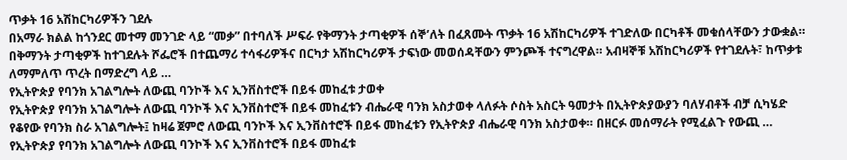ጥቃት 16 አሽከርካሪዎችን ገደሉ
በአማራ ክልል ከጎንደር መተማ መንገድ ላይ “መቃ” በተባለች ሥፍራ የቅማንት ታጣቂዎች ሰኞ’ለት በፈጸሙት ጥቃት 16 አሽከርካሪዎች ተገድለው በርካቶች መቁሰላቸውን ታውቋል። በቅማንት ታጣቂዎች ከተገደሉት ሾፌሮች በተጨማሪ ተሳፋሪዎችና በርካታ አሽከርካሪዎች ታፍነው መወሰዳቸውን ምንጮች ተናግረዋል። አብዛኞቹ አሽከርካሪዎች የተገደሉት፣ ከጥቃቱ ለማምለጥ ጥረት በማድረግ ላይ …
የኢትዮጵያ የባንክ አገልግሎት ለውጪ ባንኮች እና ኢንቨስተሮች በይፋ መከፈቱ ታወቀ
የኢትዮጵያ የባንክ አገልግሎት ለውጪ ባንኮች እና ኢንቨስተሮች በይፋ መከፈቱን ብሔራዊ ባንክ አስታወቀ ላለፉት ሶስት አስርት ዓመታት በኢትዮጵያውያን ባለሃብቶች ብቻ ሲካሄድ የቆየው የባንክ ስራ አገልግሎት፤ ከዛሬ ጀምሮ ለውጪ ባንኮች እና ኢንቨስተሮች በይፋ መከፈቱን የኢትዮጵያ ብሔራዊ ባንክ አስታወቀ። በዘርፉ መሰማራት የሚፈልጉ የውጪ …
የኢትዮጵያ የባንክ አገልግሎት ለውጪ ባንኮች እና ኢንቨስተሮች በይፋ መከፈቱ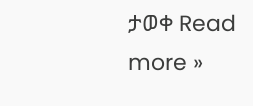ታወቀ Read more »